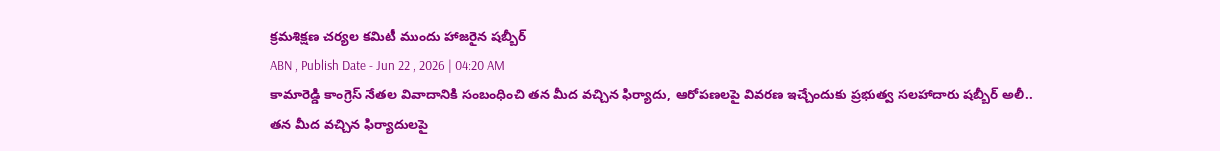క్రమశిక్షణ చర్యల కమిటీ ముందు హాజరైన షబ్బీర్
ABN , Publish Date - Jun 22 , 2026 | 04:20 AM
కామారెడ్డి కాంగ్రెస్ నేతల వివాదానికి సంబంధించి తన మీద వచ్చిన ఫిర్యాదు, ఆరోపణలపై వివరణ ఇచ్చేందుకు ప్రభుత్వ సలహాదారు షబ్బీర్ అలీ..
తన మీద వచ్చిన ఫిర్యాదులపై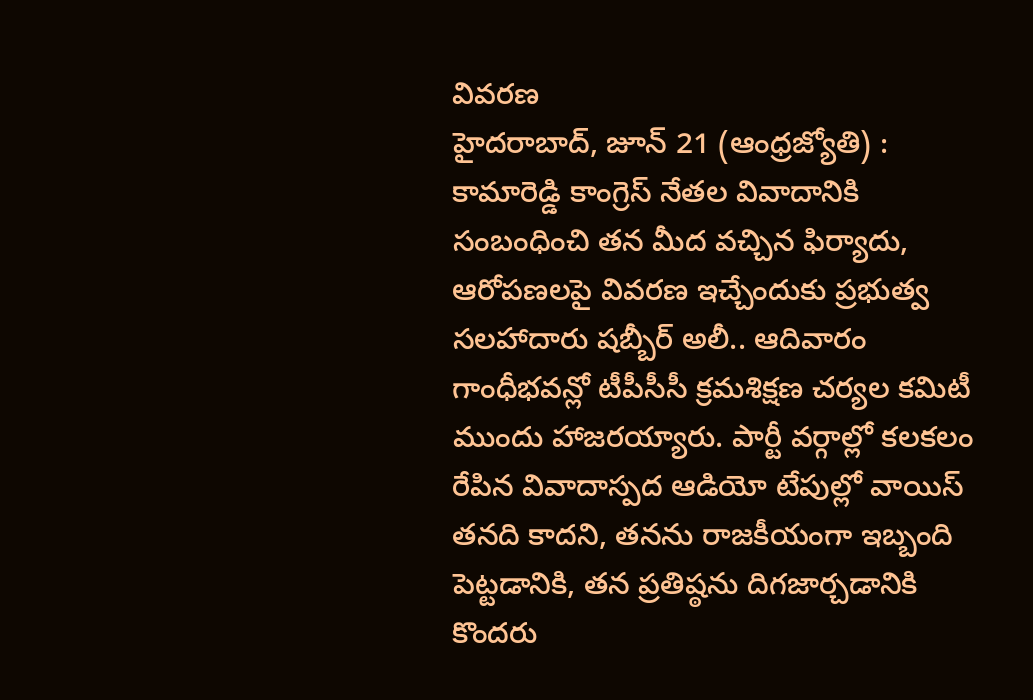వివరణ
హైదరాబాద్, జూన్ 21 (ఆంధ్రజ్యోతి) : కామారెడ్డి కాంగ్రెస్ నేతల వివాదానికి సంబంధించి తన మీద వచ్చిన ఫిర్యాదు, ఆరోపణలపై వివరణ ఇచ్చేందుకు ప్రభుత్వ సలహాదారు షబ్బీర్ అలీ.. ఆదివారం గాంధీభవన్లో టీపీసీసీ క్రమశిక్షణ చర్యల కమిటీ ముందు హాజరయ్యారు. పార్టీ వర్గాల్లో కలకలం రేపిన వివాదాస్పద ఆడియో టేపుల్లో వాయిస్ తనది కాదని, తనను రాజకీయంగా ఇబ్బంది పెట్టడానికి, తన ప్రతిష్ఠను దిగజార్చడానికి కొందరు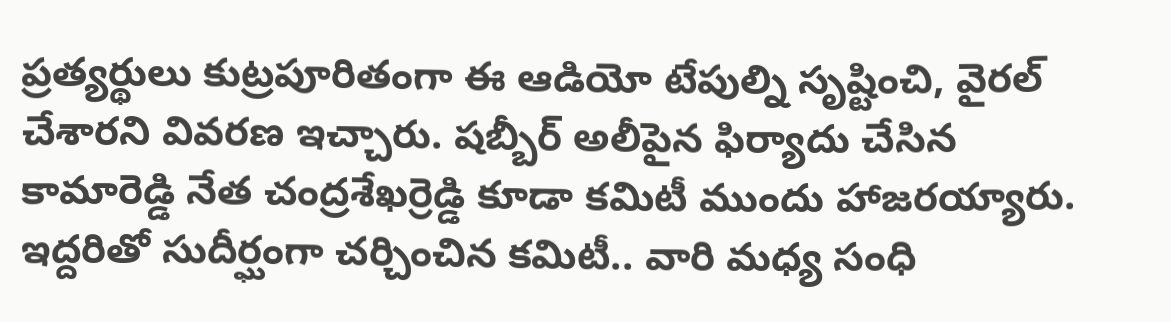ప్రత్యర్థులు కుట్రపూరితంగా ఈ ఆడియో టేపుల్ని సృష్టించి, వైరల్ చేశారని వివరణ ఇచ్చారు. షబ్బీర్ అలీపైన ఫిర్యాదు చేసిన కామారెడ్డి నేత చంద్రశేఖర్రెడ్డి కూడా కమిటీ ముందు హాజరయ్యారు. ఇద్దరితో సుదీర్ఘంగా చర్చించిన కమిటీ.. వారి మధ్య సంధి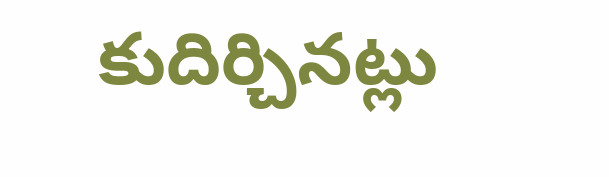కుదిర్చినట్లు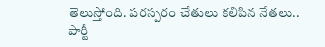తెలుస్తోంది. పరస్పరం చేతులు కలిపిన నేతలు.. పార్టీ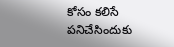కోసం కలిసే పనిచేసిందుకు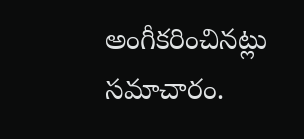అంగీకరించినట్లు సమాచారం.